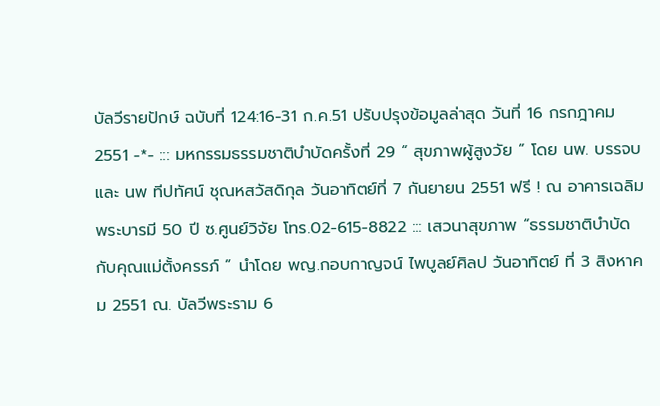บัลวีรายปักษ์ ฉบับที่ 124:16-31 ก.ค.51 ปรับปรุงข้อมูลล่าสุด วันที่ 16 กรกฎาคม 2551 -*- ::: มหกรรมธรรมชาติบำบัดครั้งที่ 29 “ สุขภาพผู้สูงวัย ” โดย นพ. บรรจบ และ นพ ทีปทัศน์ ชุณหสวัสดิกุล วันอาทิตย์ที่ 7 กันยายน 2551 ฟรี ! ณ อาคารเฉลิมพระบารมี 50 ปี ซ.ศูนย์วิจัย โทร.02-615-8822 ::: เสวนาสุขภาพ “ธรรมชาติบำบัดกับคุณแม่ตั้งครรภ์ ” นำโดย พญ.กอบกาญจน์ ไพบูลย์ศิลป วันอาทิตย์ ที่ 3 สิงหาคม 2551 ณ. บัลวีพระราม 6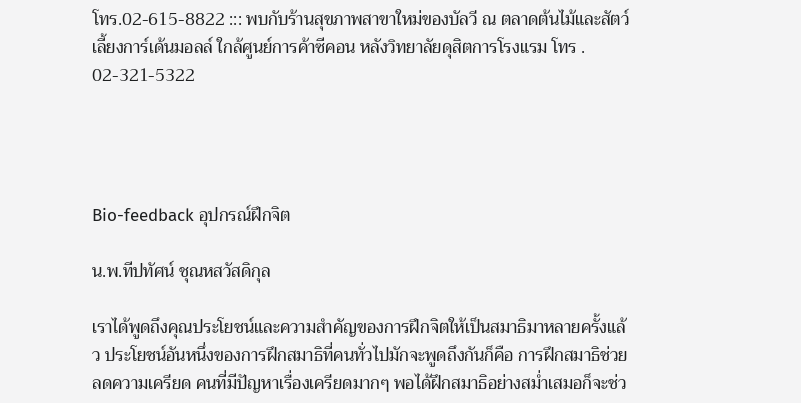โทร.02-615-8822 ::: พบกับร้านสุขภาพสาขาใหม่ของบัลวี ณ ตลาดต้นไม้และสัตว์เลี้ยงการ์เด้นมอลล์ ใกล้ศูนย์การค้าซีคอน หลังวิทยาลัยดุสิตการโรงแรม โทร . 02-321-5322




Bio-feedback อุปกรณ์ฝึกจิต

น.พ.ทีปทัศน์ ชุณหสวัสดิกุล

เราได้พูดถึงคุณประโยชน์และความสำคัญของการฝึกจิตให้เป็นสมาธิมาหลายครั้งแล้ว ประโยชน์อันหนึ่งของการฝึกสมาธิที่คนทั่วไปมักจะพูดถึงกันก็คือ การฝึกสมาธิช่วยลดความเครียด คนที่มีปัญหาเรื่องเครียดมากๆ พอได้ฝึกสมาธิอย่างสม่ำเสมอก็จะช่ว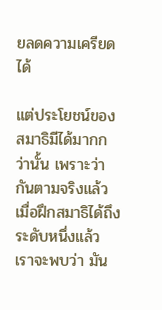ยลดความเครียดได้

แต่ประโยชน์ของสมาธิมีได้มากกว่านั้น เพราะว่ากันตามจริงแล้ว เมื่อฝึกสมาธิได้ถึงระดับหนึ่งแล้ว เราจะพบว่า มัน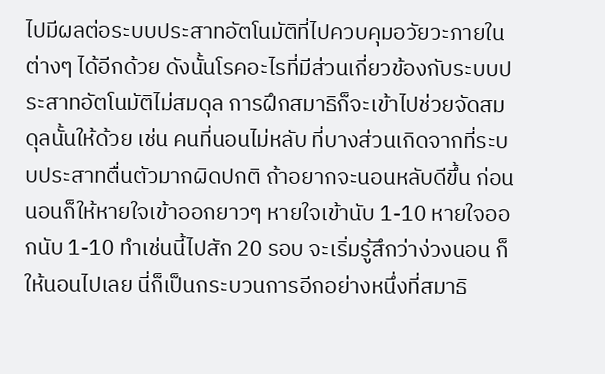ไปมีผลต่อระบบประสาทอัตโนมัติที่ไปควบคุมอวัยวะภายในต่างๆ ได้อีกด้วย ดังนั้นโรคอะไรที่มีส่วนเกี่ยวข้องกับระบบประสาทอัตโนมัติไม่สมดุล การฝึกสมาธิก็จะเข้าไปช่วยจัดสมดุลนั้นให้ด้วย เช่น คนที่นอนไม่หลับ ที่บางส่วนเกิดจากที่ระบบประสาทตื่นตัวมากผิดปกติ ถ้าอยากจะนอนหลับดีขึ้น ก่อนนอนก็ให้หายใจเข้าออกยาวๆ หายใจเข้านับ 1-10 หายใจออกนับ 1-10 ทำเช่นนี้ไปสัก 20 รอบ จะเริ่มรู้สึกว่าง่วงนอน ก็ให้นอนไปเลย นี่ก็เป็นกระบวนการอีกอย่างหนึ่งที่สมาธิ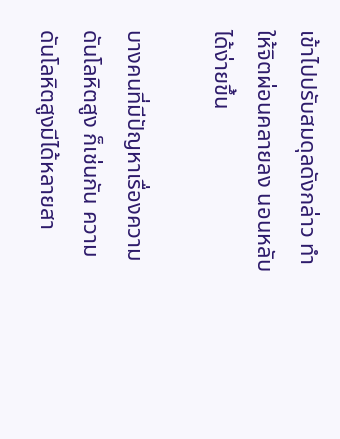เข้าไปปรับสมดุลดังกล่าว ทำให้จิตผ่อนคลายลง นอนหลับได้ง่ายขึ้น

บางคนที่มีปัญหาเรื่องความดันโลหิตสูง ก็เช่นกัน ความดันโลหิตสูงมีได้หลายสา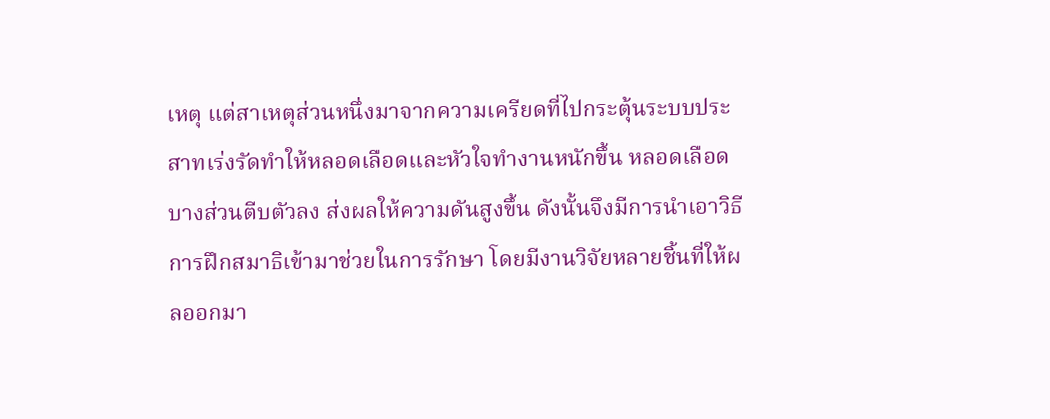เหตุ แต่สาเหตุส่วนหนึ่งมาจากความเครียดที่ไปกระตุ้นระบบประสาทเร่งรัดทำให้หลอดเลือดและหัวใจทำงานหนักขึ้น หลอดเลือดบางส่วนตีบตัวลง ส่งผลให้ความดันสูงขึ้น ดังนั้นจึงมีการนำเอาวิธีการฝึกสมาธิเข้ามาช่วยในการรักษา โดยมีงานวิจัยหลายชิ้นที่ให้ผลออกมา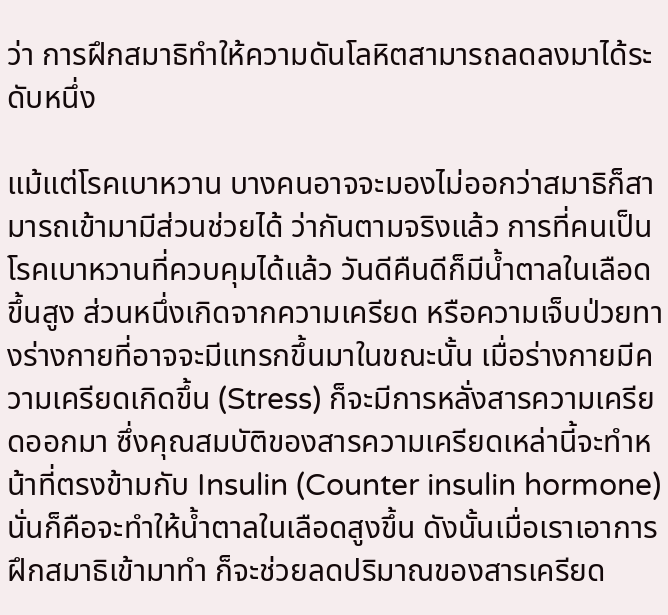ว่า การฝึกสมาธิทำให้ความดันโลหิตสามารถลดลงมาได้ระดับหนึ่ง

แม้แต่โรคเบาหวาน บางคนอาจจะมองไม่ออกว่าสมาธิก็สามารถเข้ามามีส่วนช่วยได้ ว่ากันตามจริงแล้ว การที่คนเป็นโรคเบาหวานที่ควบคุมได้แล้ว วันดีคืนดีก็มีน้ำตาลในเลือดขึ้นสูง ส่วนหนึ่งเกิดจากความเครียด หรือความเจ็บป่วยทางร่างกายที่อาจจะมีแทรกขึ้นมาในขณะนั้น เมื่อร่างกายมีความเครียดเกิดขึ้น (Stress) ก็จะมีการหลั่งสารความเครียดออกมา ซึ่งคุณสมบัติของสารความเครียดเหล่านี้จะทำหน้าที่ตรงข้ามกับ Insulin (Counter insulin hormone) นั่นก็คือจะทำให้น้ำตาลในเลือดสูงขึ้น ดังนั้นเมื่อเราเอาการฝึกสมาธิเข้ามาทำ ก็จะช่วยลดปริมาณของสารเครียด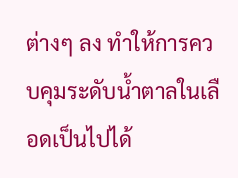ต่างๆ ลง ทำให้การควบคุมระดับน้ำตาลในเลือดเป็นไปได้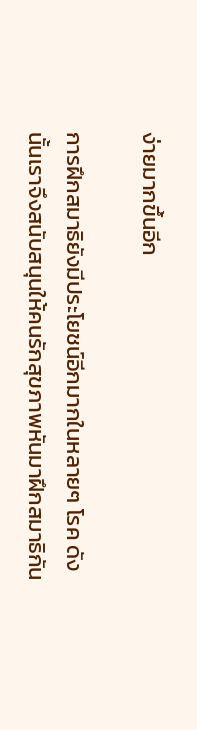ง่ายมากขึ้นอีก

การฝึกสมาธิยังมีประโยชน์อีกมากในหลายๆ โรค ดังนั้นเราจึงสนับสนุนให้คนรักสุขภาพหันมาฝึกสมาธิกัน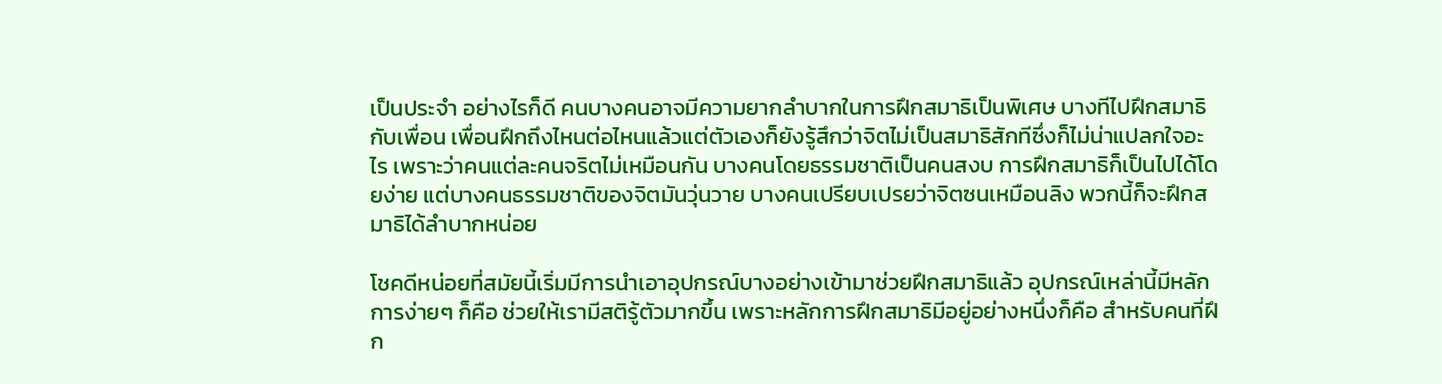เป็นประจำ อย่างไรก็ดี คนบางคนอาจมีความยากลำบากในการฝึกสมาธิเป็นพิเศษ บางทีไปฝึกสมาธิกับเพื่อน เพื่อนฝึกถึงไหนต่อไหนแล้วแต่ตัวเองก็ยังรู้สึกว่าจิตไม่เป็นสมาธิสักทีซึ่งก็ไม่น่าแปลกใจอะไร เพราะว่าคนแต่ละคนจริตไม่เหมือนกัน บางคนโดยธรรมชาติเป็นคนสงบ การฝึกสมาธิก็เป็นไปได้โดยง่าย แต่บางคนธรรมชาติของจิตมันวุ่นวาย บางคนเปรียบเปรยว่าจิตซนเหมือนลิง พวกนี้ก็จะฝึกสมาธิได้ลำบากหน่อย

โชคดีหน่อยที่สมัยนี้เริ่มมีการนำเอาอุปกรณ์บางอย่างเข้ามาช่วยฝึกสมาธิแล้ว อุปกรณ์เหล่านี้มีหลักการง่ายๆ ก็คือ ช่วยให้เรามีสติรู้ตัวมากขึ้น เพราะหลักการฝึกสมาธิมีอยู่อย่างหนึ่งก็คือ สำหรับคนที่ฝึก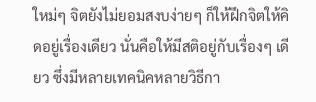ใหม่ๆ จิตยังไม่ยอมสงบง่ายๆ ก็ให้ฝึกจิตให้คิดอยู่เรื่องเดียว นั่นคือให้มีสติอยู่กับเรื่องๆ เดียว ซึ่งมีหลายเทคนิคหลายวิธีกา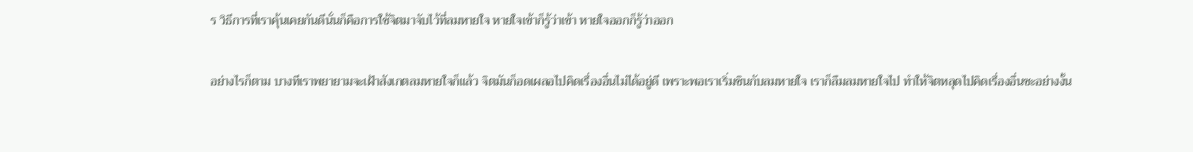ร วิธีการที่เราคุ้นเคยกันดีนั่นก็คือการใช้จิตมาจับไว้ที่ลมหายใจ หายใจเข้าก็รู้ว่าเข้า หายใจออกก็รู้ว่าออก

อย่างไรก็ตาม บางทีเราพยายามจะเฝ้าสังเกตลมหายใจก็แล้ว จิตมันก็อดเผลอไปคิดเรื่องอื่นไม่ได้อยู่ดี เพราะพอเราเริ่มชินกับลมหายใจ เราก็ลืมลมหายใจไป ทำให้จิตหลุดไปคิดเรื่องอื่นซะอย่างงั้น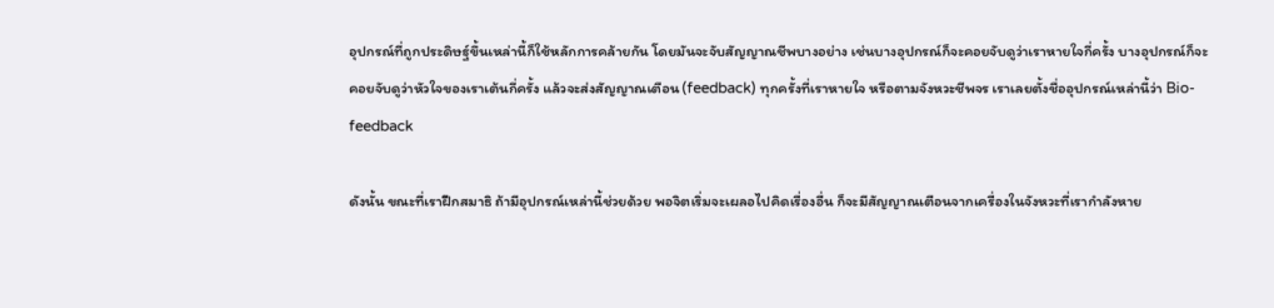อุปกรณ์ที่ถูกประดิษฐ์ขึ้นเหล่านี้ก็ใช้หลักการคล้ายกัน โดยมันจะจับสัญญาณชีพบางอย่าง เช่นบางอุปกรณ์ก็จะคอยจับดูว่าเราหายใจกี่ครั้ง บางอุปกรณ์ก็จะคอยจับดูว่าหัวใจของเราเต้นกี่ครั้ง แล้วจะส่งสัญญาณเตือน (feedback) ทุกครั้งที่เราหายใจ หรือตามจังหวะชีพจร เราเลยตั้งชื่ออุปกรณ์เหล่านี้ว่า Bio-feedback

ดังนั้น ขณะที่เราฝึกสมาธิ ถ้ามีอุปกรณ์เหล่านี้ช่วยด้วย พอจิตเริ่มจะเผลอไปคิดเรื่องอื่น ก็จะมีสัญญาณเตือนจากเครื่องในจังหวะที่เรากำลังหาย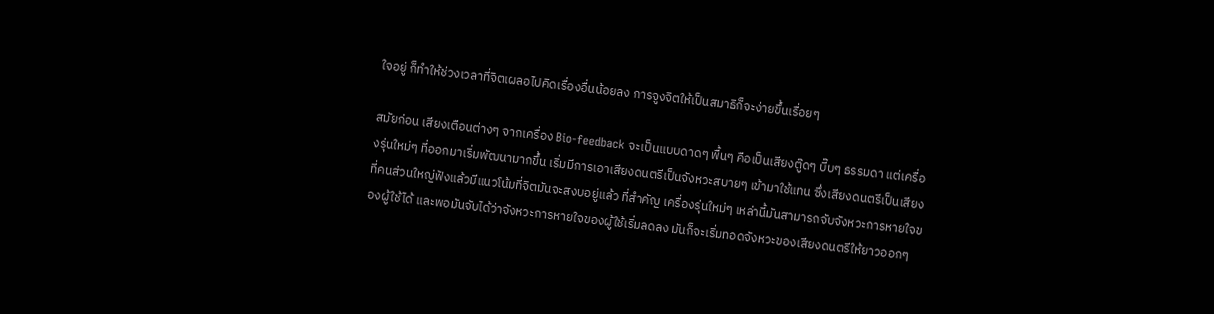ใจอยู่ ก็ทำให้ช่วงเวลาที่จิตเผลอไปคิดเรื่องอื่นน้อยลง การจูงจิตให้เป็นสมาธิก็จะง่ายขึ้นเรื่อยๆ

สมัยก่อน เสียงเตือนต่างๆ จากเครื่อง Bio-feedback จะเป็นแบบดาดๆ พื้นๆ คือเป็นเสียงตู๊ดๆ บี๊บๆ ธรรมดา แต่เครื่องรุ่นใหม่ๆ ที่ออกมาเริ่มพัฒนามากขึ้น เริ่มมีการเอาเสียงดนตรีเป็นจังหวะสบายๆ เข้ามาใช้แทน ซึ่งเสียงดนตรีเป็นเสียงที่คนส่วนใหญ่ฟังแล้วมีแนวโน้มที่จิตมันจะสงบอยู่แล้ว ที่สำคัญ เครื่องรุ่นใหม่ๆ เหล่านี้มันสามารถจับจังหวะการหายใจของผู้ใช้ได้ และพอมันจับได้ว่าจังหวะการหายใจของผู้ใช้เริ่มลดลง มันก็จะเริ่มทอดจังหวะของเสียงดนตรีให้ยาวออกๆ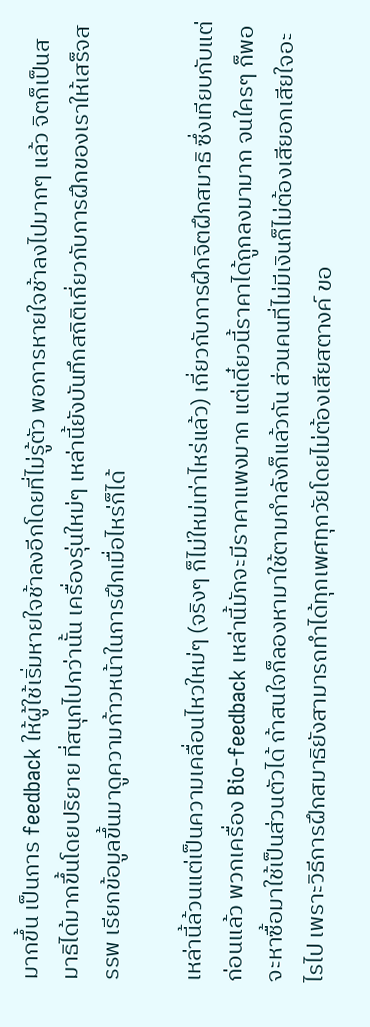มากขึ้น เป็นการ feedback ให้ผู้ใช้เริ่มหายใจช้าลงอีกโดยที่ไม่รู้ตัว พอการหายใจช้าลงไปมากๆ แล้ว จิตก็เป็นสมาธิได้มากขึ้นโดยปริยาย ที่สนุกไปกว่านั้น เครื่องรุ่นใหม่ๆ เหล่านี้ยังบันทึกสถิติเกี่ยวกับการฝึกของเราให้เสร็จสรรพ เรียกข้อมูลขึ้นมาดูความก้าวหน้าในการฝึกเมื่อไหร่ก็ได้

เหล่านี้ล้วนแต่เป็นความเคลื่อนไหวใหม่ๆ (จริงๆ ก็ไม่ใหม่เท่าไหร่แล้ว) เกี่ยวกับการฝึกจิตฝึกสมาธิ ซึ่งเทียบกับแต่ก่อนแล้ว พวกเครื่อง Bio-feedback เหล่านี้มักจะมีราคาแพงมาก แต่เดี๋ยวนี้ราคาได้ถูกลงมามาก จนใครๆ ก็พอจะหาซื้อมาใช้เป็นส่วนตัวได้ ถ้าสนใจก็ลองหามาใช้ตามกำลังก็แล้วกัน ส่วนคนที่ไม่มีเงินก็ไม่ต้องเสียอกเสียใจอะไรไป เพราะวิธีการฝึกสมาธิยังสามารถทำได้ทุกเพศทุกวัยโดยไม่ต้องเสียสตางค์ ขอ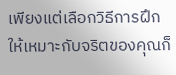เพียงแต่เลือกวิธีการฝึกให้เหมาะกับจริตของคุณก็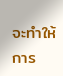จะทำให้การ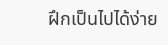ฝึกเป็นไปได้ง่าย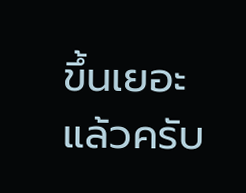ขึ้นเยอะแล้วครับ